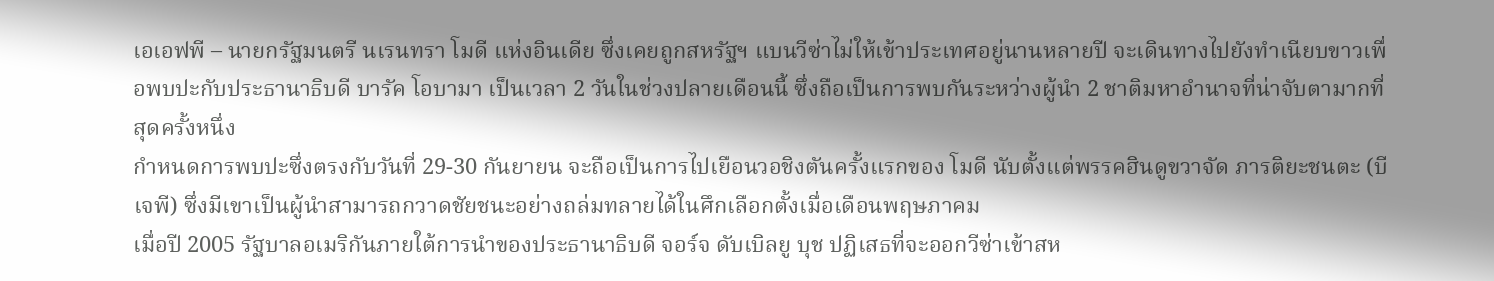เอเอฟพี – นายกรัฐมนตรี นเรนทรา โมดี แห่งอินเดีย ซึ่งเคยถูกสหรัฐฯ แบนวีซ่าไม่ให้เข้าประเทศอยู่นานหลายปี จะเดินทางไปยังทำเนียบขาวเพื่อพบปะกับประธานาธิบดี บารัค โอบามา เป็นเวลา 2 วันในช่วงปลายเดือนนี้ ซึ่งถือเป็นการพบกันระหว่างผู้นำ 2 ชาติมหาอำนาจที่น่าจับตามากที่สุดครั้งหนึ่ง
กำหนดการพบปะซึ่งตรงกับวันที่ 29-30 กันยายน จะถือเป็นการไปเยือนวอชิงตันครั้งแรกของ โมดี นับตั้งแต่พรรคฮินดูขวาจัด ภารติยะชนตะ (บีเจพี) ซึ่งมีเขาเป็นผู้นำสามารถกวาดชัยชนะอย่างถล่มทลายได้ในศึกเลือกตั้งเมื่อเดือนพฤษภาคม
เมื่อปี 2005 รัฐบาลอเมริกันภายใต้การนำของประธานาธิบดี จอร์จ ดับเบิลยู บุช ปฏิเสธที่จะออกวีซ่าเข้าสห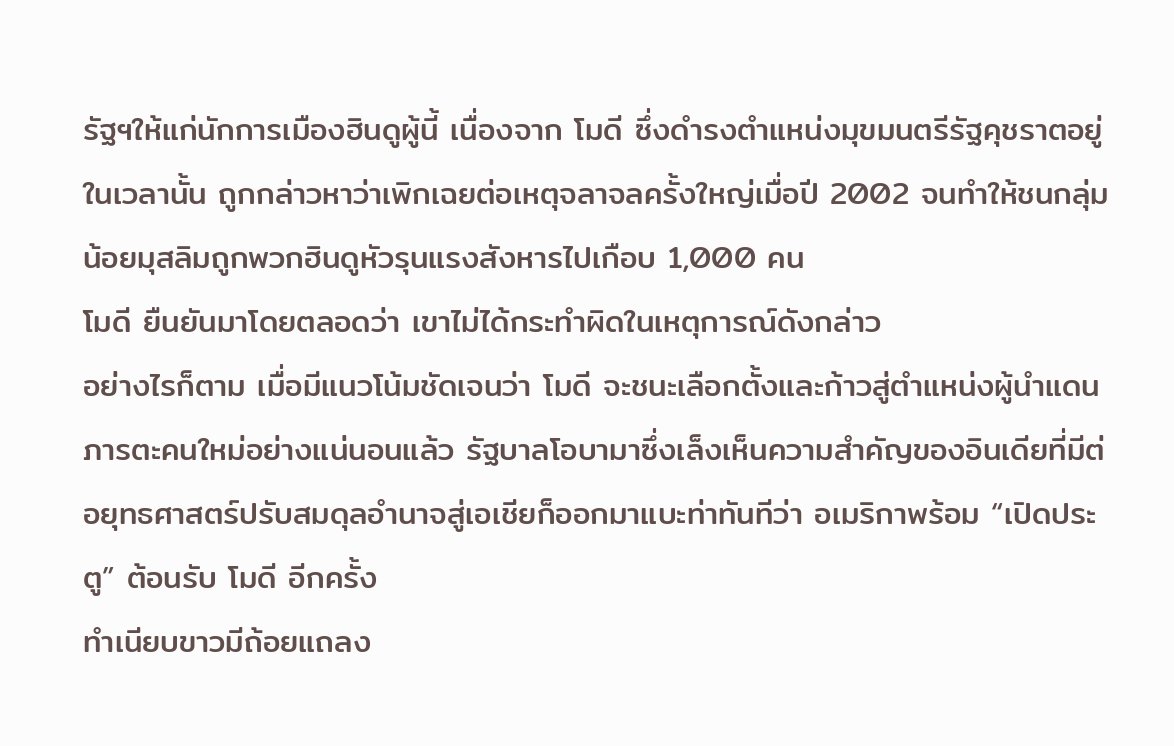รัฐฯให้แก่นักการเมืองฮินดูผู้นี้ เนื่องจาก โมดี ซึ่งดำรงตำแหน่งมุขมนตรีรัฐคุชราตอยู่ในเวลานั้น ถูกกล่าวหาว่าเพิกเฉยต่อเหตุจลาจลครั้งใหญ่เมื่อปี 2002 จนทำให้ชนกลุ่มน้อยมุสลิมถูกพวกฮินดูหัวรุนแรงสังหารไปเกือบ 1,000 คน
โมดี ยืนยันมาโดยตลอดว่า เขาไม่ได้กระทำผิดในเหตุการณ์ดังกล่าว
อย่างไรก็ตาม เมื่อมีแนวโน้มชัดเจนว่า โมดี จะชนะเลือกตั้งและก้าวสู่ตำแหน่งผู้นำแดนภารตะคนใหม่อย่างแน่นอนแล้ว รัฐบาลโอบามาซึ่งเล็งเห็นความสำคัญของอินเดียที่มีต่อยุทธศาสตร์ปรับสมดุลอำนาจสู่เอเชียก็ออกมาแบะท่าทันทีว่า อเมริกาพร้อม “เปิดประตู” ต้อนรับ โมดี อีกครั้ง
ทำเนียบขาวมีถ้อยแถลง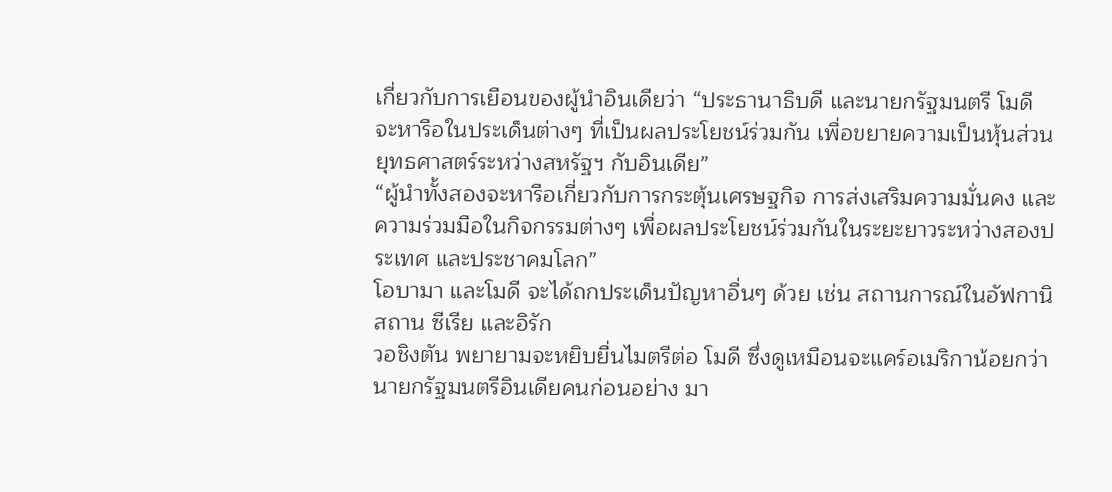เกี่ยวกับการเยือนของผู้นำอินเดียว่า “ประธานาธิบดี และนายกรัฐมนตรี โมดี จะหารือในประเด็นต่างๆ ที่เป็นผลประโยชน์ร่วมกัน เพื่อขยายความเป็นหุ้นส่วนยุทธศาสตร์ระหว่างสหรัฐฯ กับอินเดีย”
“ผู้นำทั้งสองจะหารือเกี่ยวกับการกระตุ้นเศรษฐกิจ การส่งเสริมความมั่นคง และความร่วมมือในกิจกรรมต่างๆ เพื่อผลประโยชน์ร่วมกันในระยะยาวระหว่างสองประเทศ และประชาคมโลก”
โอบามา และโมดี จะได้ถกประเด็นปัญหาอื่นๆ ด้วย เช่น สถานการณ์ในอัฟกานิสถาน ซีเรีย และอิรัก
วอชิงตัน พยายามจะหยิบยื่นไมตรีต่อ โมดี ซึ่งดูเหมือนจะแคร์อเมริกาน้อยกว่านายกรัฐมนตรีอินเดียคนก่อนอย่าง มา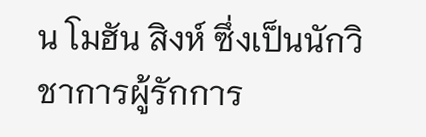น โมฮัน สิงห์ ซึ่งเป็นนักวิชาการผู้รักการ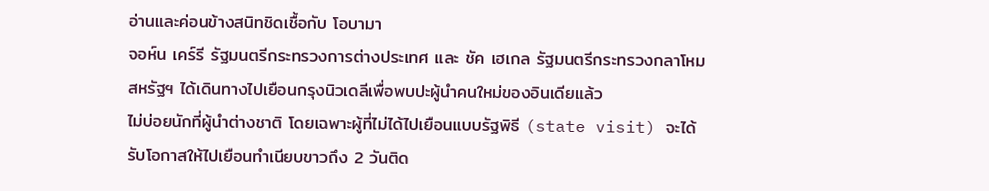อ่านและค่อนข้างสนิทชิดเชื้อกับ โอบามา
จอห์น เคร์รี รัฐมนตรีกระทรวงการต่างประเทศ และ ชัค เฮเกล รัฐมนตรีกระทรวงกลาโหมสหรัฐฯ ได้เดินทางไปเยือนกรุงนิวเดลีเพื่อพบปะผู้นำคนใหม่ของอินเดียแล้ว
ไม่บ่อยนักที่ผู้นำต่างชาติ โดยเฉพาะผู้ที่ไม่ได้ไปเยือนแบบรัฐพิธี (state visit) จะได้รับโอกาสให้ไปเยือนทำเนียบขาวถึง 2 วันติด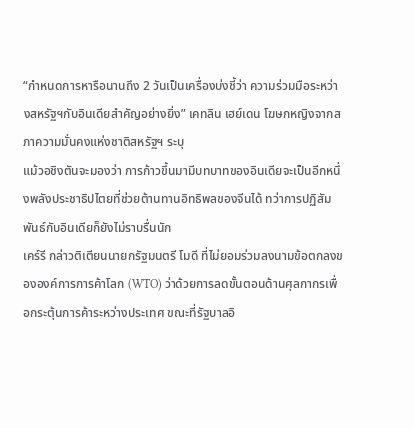“กำหนดการหารือนานถึง 2 วันเป็นเครื่องบ่งชี้ว่า ความร่วมมือระหว่างสหรัฐฯกับอินเดียสำคัญอย่างยิ่ง” เคทลิน เฮย์เดน โฆษกหญิงจากสภาความมั่นคงแห่งชาติสหรัฐฯ ระบุ
แม้วอชิงตันจะมองว่า การก้าวขึ้นมามีบทบาทของอินเดียจะเป็นอีกหนึ่งพลังประชาธิปไตยที่ช่วยต้านทานอิทธิพลของจีนได้ ทว่าการปฏิสัมพันธ์กับอินเดียก็ยังไม่ราบรื่นนัก
เคร์รี กล่าวติเตียนนายกรัฐมนตรี โมดี ที่ไม่ยอมร่วมลงนามข้อตกลงขององค์การการค้าโลก (WTO) ว่าด้วยการลดขั้นตอนด้านศุลกากรเพื่อกระตุ้นการค้าระหว่างประเทศ ขณะที่รัฐบาลอิ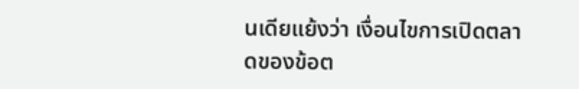นเดียแย้งว่า เงื่อนไขการเปิดตลาดของข้อต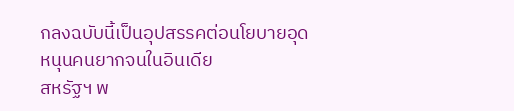กลงฉบับนี้เป็นอุปสรรคต่อนโยบายอุดหนุนคนยากจนในอินเดีย
สหรัฐฯ พ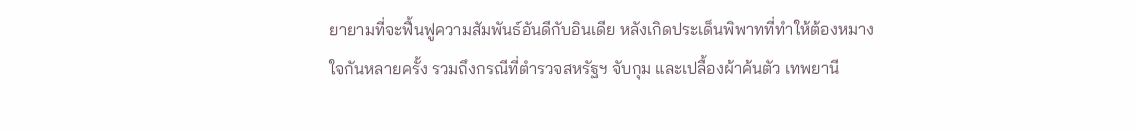ยายามที่จะฟื้นฟูความสัมพันธ์อันดีกับอินเดีย หลังเกิดประเด็นพิพาทที่ทำให้ต้องหมางใจกันหลายครั้ง รวมถึงกรณีที่ตำรวจสหรัฐฯ จับกุม และเปลื้องผ้าค้นตัว เทพยานี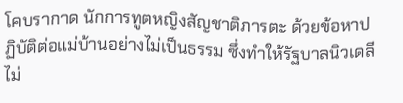โคบรากาด นักการทูตหญิงสัญชาติภารตะ ด้วยข้อหาปฏิบัติต่อแม่บ้านอย่างไม่เป็นธรรม ซึ่งทำให้รัฐบาลนิวเดลีไม่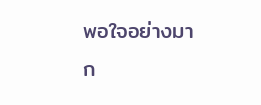พอใจอย่างมาก